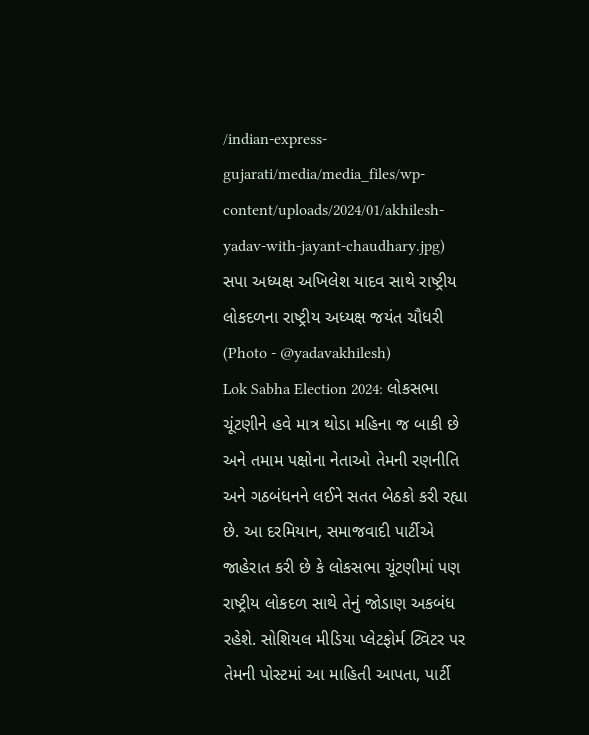/indian-express-gujarati/media/media_files/wp-content/uploads/2024/01/akhilesh-yadav-with-jayant-chaudhary.jpg)
સપા અધ્યક્ષ અખિલેશ યાદવ સાથે રાષ્ટ્રીય લોકદળના રાષ્ટ્રીય અધ્યક્ષ જયંત ચૌધરી (Photo - @yadavakhilesh)
Lok Sabha Election 2024: લોકસભા ચૂંટણીને હવે માત્ર થોડા મહિના જ બાકી છે અને તમામ પક્ષોના નેતાઓ તેમની રણનીતિ અને ગઠબંધનને લઈને સતત બેઠકો કરી રહ્યા છે. આ દરમિયાન, સમાજવાદી પાર્ટીએ જાહેરાત કરી છે કે લોકસભા ચૂંટણીમાં પણ રાષ્ટ્રીય લોકદળ સાથે તેનું જોડાણ અકબંધ રહેશે. સોશિયલ મીડિયા પ્લેટફોર્મ ટ્વિટર પર તેમની પોસ્ટમાં આ માહિતી આપતા, પાર્ટી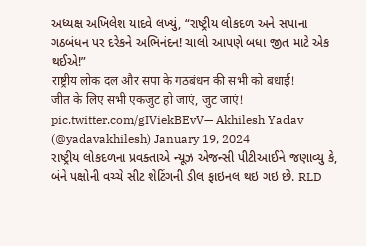અધ્યક્ષ અખિલેશ યાદવે લખ્યું, “રાષ્ટ્રીય લોકદળ અને સપાના ગઠબંધન પર દરેકને અભિનંદન! ચાલો આપણે બધા જીત માટે એક થઈએ!”
राष्ट्रीय लोक दल और सपा के गठबंधन की सभी को बधाई!
जीत के लिए सभी एकजुट हो जाएं, जुट जाएं! pic.twitter.com/gIViekBEvV— Akhilesh Yadav (@yadavakhilesh) January 19, 2024
રાષ્ટ્રીય લોકદળના પ્રવક્તાએ ન્યૂઝ એજન્સી પીટીઆઈને જણાવ્યુ કે, બંને પક્ષોની વચ્ચે સીટ શેટિંગની ડીલ ફાઇનલ થઇ ગઇ છે. RLD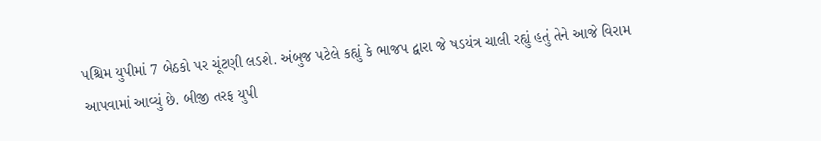પશ્ચિમ યુપીમાં 7 બેઠકો પર ચૂંટણી લડશે. અંબુજ પટેલે કહ્યું કે ભાજપ દ્વારા જે ષડયંત્ર ચાલી રહ્યું હતું તેને આજે વિરામ આપવામાં આવ્યું છે. બીજી તરફ યુપી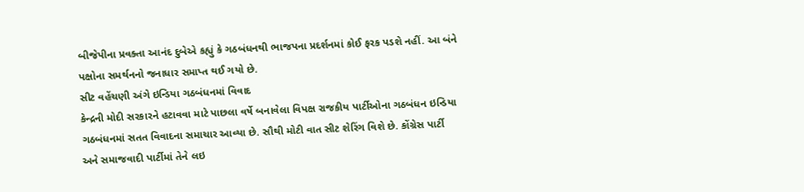બીજેપીના પ્રવક્તા આનંદ દુબેએ કહ્યું કે ગઠબંધનથી ભાજપના પ્રદર્શનમાં કોઈ ફરક પડશે નહીં. આ બંને પક્ષોના સમર્થનનો જનાધાર સમાપ્ત થઈ ગયો છે.
સીટ વહેંચણી અંગે ઇન્ડિયા ગઠબંધનમાં વિવાદ
કેન્દ્રની મોદી સરકારને હટાવવા માટે પાછલા વર્ષે બનાવેલા વિપક્ષ રાજકીય પાર્ટીઓના ગઠબંધન ઇન્ડિયા ગઠબંધનમાં સતત વિવાદના સમાચાર આવ્યા છે. સૌથી મોટી વાત સીટ શેરિંગ વિશે છે. કોંગ્રેસ પાર્ટી અને સમાજવાદી પાર્ટીમાં તેને લઇ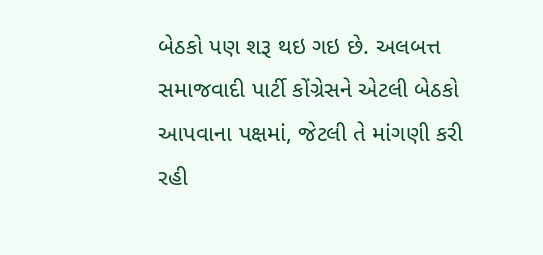બેઠકો પણ શરૂ થઇ ગઇ છે. અલબત્ત સમાજવાદી પાર્ટી કોંગ્રેસને એટલી બેઠકો આપવાના પક્ષમાં, જેટલી તે માંગણી કરી રહી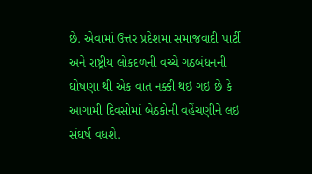છે. એવામાં ઉત્તર પ્રદેશમા સમાજવાદી પાર્ટી અને રાષ્ટ્રીય લોકદળની વચ્ચે ગઠબંધનની ઘોષણા થી એક વાત નક્કી થઇ ગઇ છે કે આગામી દિવસોમાં બેઠકોની વહેંચણીને લઇ સંઘર્ષ વધશે.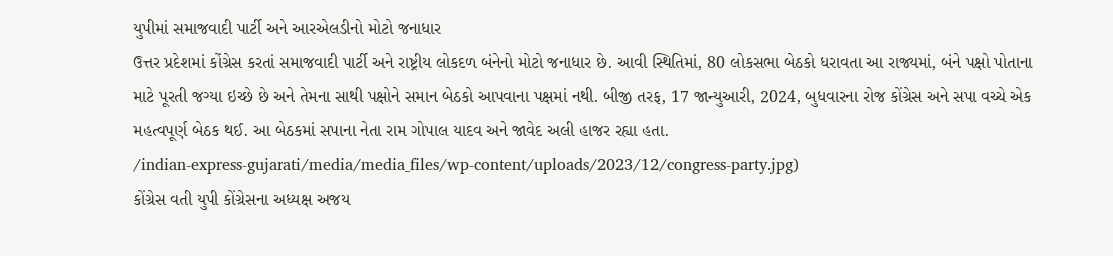યુપીમાં સમાજવાદી પાર્ટી અને આરએલડીનો મોટો જનાધાર
ઉત્તર પ્રદેશમાં કોંગ્રેસ કરતાં સમાજવાદી પાર્ટી અને રાષ્ટ્રીય લોકદળ બંનેનો મોટો જનાધાર છે. આવી સ્થિતિમાં, 80 લોકસભા બેઠકો ધરાવતા આ રાજ્યમાં, બંને પક્ષો પોતાના માટે પૂરતી જગ્યા ઇચ્છે છે અને તેમના સાથી પક્ષોને સમાન બેઠકો આપવાના પક્ષમાં નથી. બીજી તરફ, 17 જાન્યુઆરી, 2024, બુધવારના રોજ કોંગ્રેસ અને સપા વચ્ચે એક મહત્વપૂર્ણ બેઠક થઈ. આ બેઠકમાં સપાના નેતા રામ ગોપાલ યાદવ અને જાવેદ અલી હાજર રહ્યા હતા.
/indian-express-gujarati/media/media_files/wp-content/uploads/2023/12/congress-party.jpg)
કોંગ્રેસ વતી યુપી કોંગ્રેસના અધ્યક્ષ અજય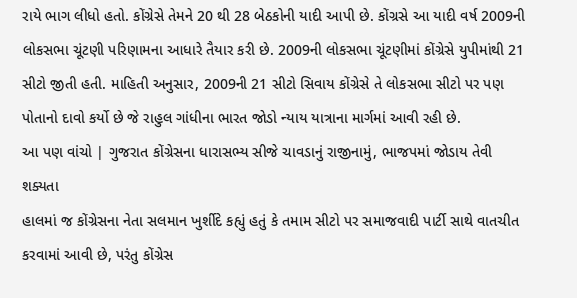રાયે ભાગ લીધો હતો. કોંગ્રેસે તેમને 20 થી 28 બેઠકોની યાદી આપી છે. કોંગ્રસે આ યાદી વર્ષ 2009ની લોકસભા ચૂંટણી પરિણામના આધારે તૈયાર કરી છે. 2009ની લોકસભા ચૂંટણીમાં કોંગ્રેસે યુપીમાંથી 21 સીટો જીતી હતી. માહિતી અનુસાર, 2009ની 21 સીટો સિવાય કોંગ્રેસે તે લોકસભા સીટો પર પણ પોતાનો દાવો કર્યો છે જે રાહુલ ગાંધીના ભારત જોડો ન્યાય યાત્રાના માર્ગમાં આવી રહી છે.
આ પણ વાંચો | ગુજરાત કોંગ્રેસના ધારાસભ્ય સીજે ચાવડાનું રાજીનામું, ભાજપમાં જોડાય તેવી શક્યતા
હાલમાં જ કોંગ્રેસના નેતા સલમાન ખુર્શીદે કહ્યું હતું કે તમામ સીટો પર સમાજવાદી પાર્ટી સાથે વાતચીત કરવામાં આવી છે, પરંતુ કોંગ્રેસ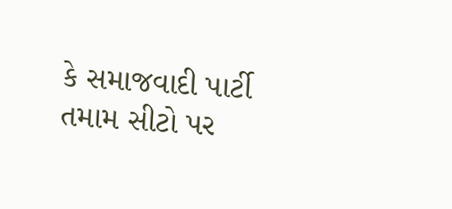કે સમાજવાદી પાર્ટી તમામ સીટો પર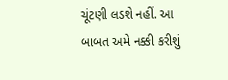ચૂંટણી લડશે નહીં. આ બાબત અમે નક્કી કરીશું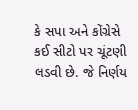કે સપા અને કોંગ્રેસે કઈ સીટો પર ચૂંટણી લડવી છે. જે નિર્ણય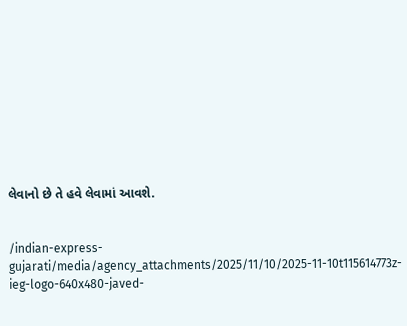લેવાનો છે તે હવે લેવામાં આવશે.


/indian-express-gujarati/media/agency_attachments/2025/11/10/2025-11-10t115614773z-ieg-logo-640x480-javed-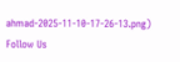ahmad-2025-11-10-17-26-13.png)
Follow Us